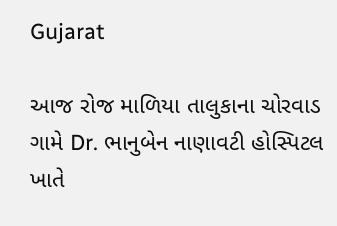Gujarat

આજ રોજ માળિયા તાલુકાના ચોરવાડ ગામે Dr. ભાનુબેન નાણાવટી હોસ્પિટલ ખાતે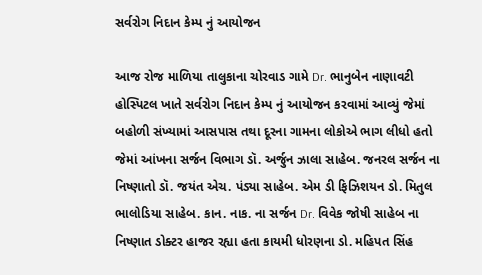સર્વરોગ નિદાન કેમ્પ નું આયોજન

આજ રોજ માળિયા તાલુકાના ચોરવાડ ગામે Dr. ભાનુબેન નાણાવટી હોસ્પિટલ ખાતે સર્વરોગ નિદાન કેમ્પ નું આયોજન કરવામાં આવ્યું જેમાં બહોળી સંખ્યામાં આસપાસ તથા દૂરના ગામના લોકોએ ભાગ લીધો હતો જેમાં આંખના સર્જન વિભાગ ડૉ. અર્જુન ઝાલા સાહેબ. જનરલ સર્જન ના નિષ્ણાતો ડૉ. જયંત એચ. પંડ્યા સાહેબ. એમ ડી ફિઝિશયન ડો. મિતુલ ભાલોડિયા સાહેબ. કાન. નાક. ના સર્જન Dr. વિવેક જોષી સાહેબ ના નિષ્ણાત ડોક્ટર હાજર રહ્યા હતા કાયમી ધોરણના ડો. મહિપત સિંહ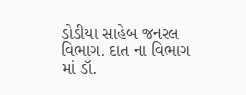ડોડીયા સાહેબ જનરલ વિભાગ. દાત ના વિભાગ માં ડૉ.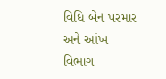વિધિ બેન પરમાર અને આંખ વિભાગ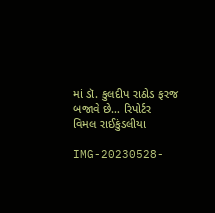માં ડૉ. કુલદીપ રાઠોડ ફરજ બજાવે છે… રિપોર્ટર  વિમલ રાઈકુંડલીયા

IMG-20230528-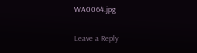WA0064.jpg

Leave a Reply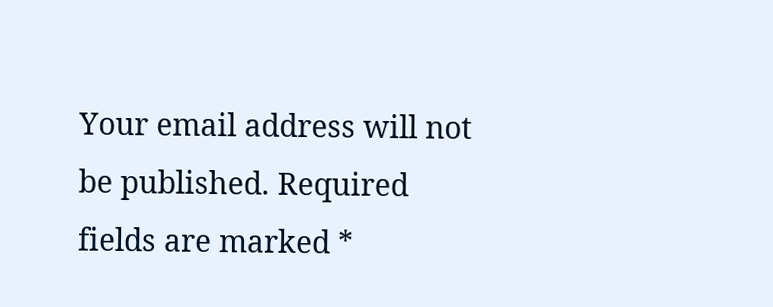Your email address will not be published. Required fields are marked *